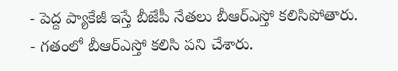- పెద్ద ప్యాకేజీ ఇస్తే బీజేపీ నేతలు బీఆర్ఎస్తో కలిసిపోతారు.
- గతంలో బీఆర్ఎస్తో కలిసి పని చేశారు.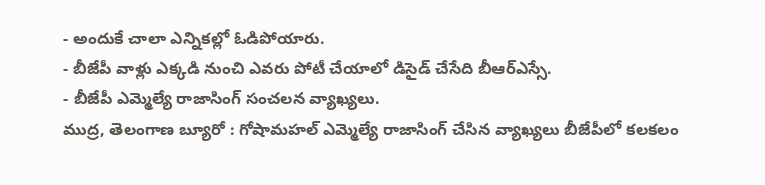- అందుకే చాలా ఎన్నికల్లో ఓడిపోయారు.
- బీజేపీ వాళ్లు ఎక్కడి నుంచి ఎవరు పోటీ చేయాలో డిసైడ్ చేసేది బీఆర్ఎస్సే.
- బీజేపీ ఎమ్మెల్యే రాజాసింగ్ సంచలన వ్యాఖ్యలు.
ముద్ర, తెలంగాణ బ్యూరో : గోషామహల్ ఎమ్మెల్యే రాజాసింగ్ చేసిన వ్యాఖ్యలు బీజేపీలో కలకలం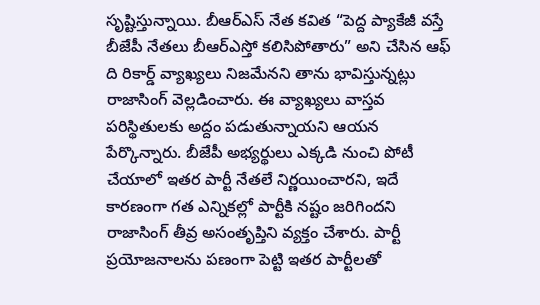సృష్టిస్తున్నాయి. బీఆర్ఎస్ నేత కవిత “పెద్ద ప్యాకేజీ వస్తే బీజేపీ నేతలు బీఆర్ఎస్తో కలిసిపోతారు” అని చేసిన ఆఫ్ ది రికార్డ్ వ్యాఖ్యలు నిజమేనని తాను భావిస్తున్నట్లు రాజాసింగ్ వెల్లడించారు. ఈ వ్యాఖ్యలు వాస్తవ పరిస్థితులకు అద్దం పడుతున్నాయని ఆయన పేర్కొన్నారు. బీజేపీ అభ్యర్థులు ఎక్కడి నుంచి పోటీ చేయాలో ఇతర పార్టీ నేతలే నిర్ణయించారని, ఇదే కారణంగా గత ఎన్నికల్లో పార్టీకి నష్టం జరిగిందని రాజాసింగ్ తీవ్ర అసంతృప్తిని వ్యక్తం చేశారు. పార్టీ ప్రయోజనాలను పణంగా పెట్టి ఇతర పార్టీలతో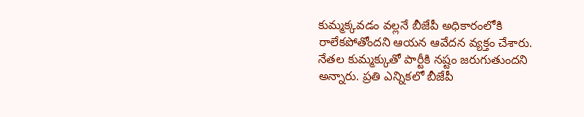కుమ్మక్కవడం వల్లనే బీజేపీ అధికారంలోకి రాలేకపోతోందని ఆయన ఆవేదన వ్యక్తం చేశారు. నేతల కుమ్మక్కుతో పార్టీకి నష్టం జరుగుతుందని అన్నారు. ప్రతి ఎన్నికలో బీజేపీ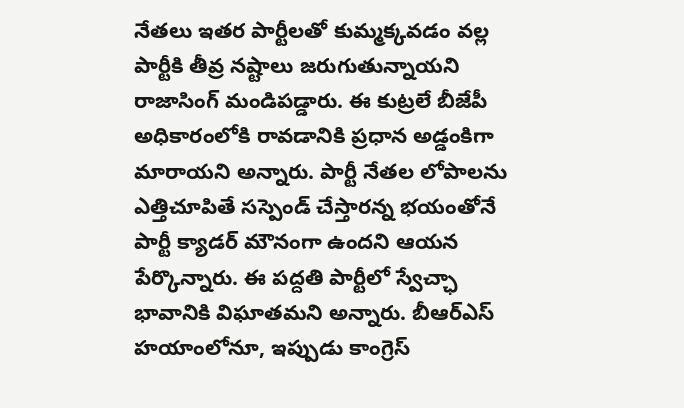నేతలు ఇతర పార్టీలతో కుమ్మక్కవడం వల్ల పార్టీకి తీవ్ర నష్టాలు జరుగుతున్నాయని రాజాసింగ్ మండిపడ్డారు. ఈ కుట్రలే బీజేపీ అధికారంలోకి రావడానికి ప్రధాన అడ్డంకిగా మారాయని అన్నారు. పార్టీ నేతల లోపాలను ఎత్తిచూపితే సస్పెండ్ చేస్తారన్న భయంతోనే పార్టీ క్యాడర్ మౌనంగా ఉందని ఆయన పేర్కొన్నారు. ఈ పద్దతి పార్టీలో స్వేచ్ఛా భావానికి విఘాతమని అన్నారు. బీఆర్ఎస్ హయాంలోనూ, ఇప్పుడు కాంగ్రెస్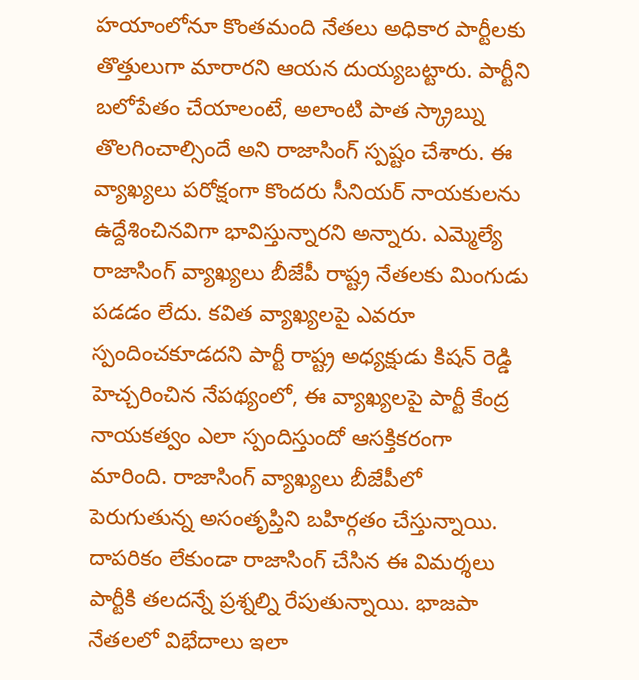హయాంలోనూ కొంతమంది నేతలు అధికార పార్టీలకు తొత్తులుగా మారారని ఆయన దుయ్యబట్టారు. పార్టీని బలోపేతం చేయాలంటే, అలాంటి పాత స్క్రాబ్ను తొలగించాల్సిందే అని రాజాసింగ్ స్పష్టం చేశారు. ఈ వ్యాఖ్యలు పరోక్షంగా కొందరు సీనియర్ నాయకులను ఉద్దేశించినవిగా భావిస్తున్నారని అన్నారు. ఎమ్మెల్యే రాజాసింగ్ వ్యాఖ్యలు బీజేపీ రాష్ట్ర నేతలకు మింగుడు పడడం లేదు. కవిత వ్యాఖ్యలపై ఎవరూ స్పందించకూడదని పార్టీ రాష్ట్ర అధ్యక్షుడు కిషన్ రెడ్డి హెచ్చరించిన నేపథ్యంలో, ఈ వ్యాఖ్యలపై పార్టీ కేంద్ర నాయకత్వం ఎలా స్పందిస్తుందో ఆసక్తికరంగా మారింది. రాజాసింగ్ వ్యాఖ్యలు బీజేపీలో పెరుగుతున్న అసంతృప్తిని బహిర్గతం చేస్తున్నాయి. దాపరికం లేకుండా రాజాసింగ్ చేసిన ఈ విమర్శలు పార్టీకి తలదన్నే ప్రశ్నల్ని రేపుతున్నాయి. భాజపా నేతలలో విభేదాలు ఇలా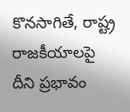కొనసాగితే, రాష్ట్ర రాజకీయాలపై దీని ప్రభావం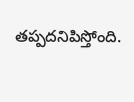తప్పదనిపిస్తోంది.